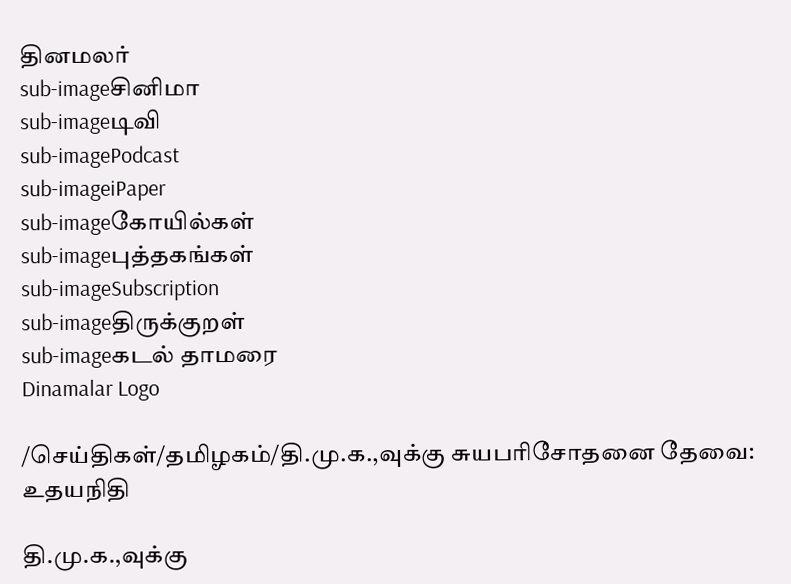தினமலர்
sub-imageசினிமா
sub-imageடிவி
sub-imagePodcast
sub-imageiPaper
sub-imageகோயில்கள்
sub-imageபுத்தகங்கள்
sub-imageSubscription
sub-imageதிருக்குறள்
sub-imageகடல் தாமரை
Dinamalar Logo

/செய்திகள்/தமிழகம்/தி.மு.க.,வுக்கு சுயபரிசோதனை தேவை: உதயநிதி

தி.மு.க.,வுக்கு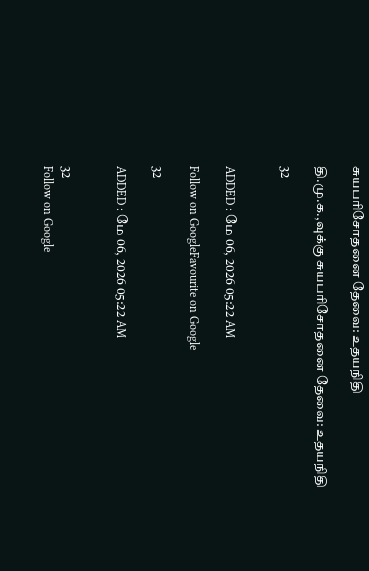சுயபரிசோதனை தேவை: உதயநிதி

தி.மு.க.,வுக்கு சுயபரிசோதனை தேவை: உதயநிதி

32


ADDED : மே 06, 2026 05:22 AM

Follow on GoogleFavourite on Google

32

ADDED : மே 06, 2026 05:22 AM


32
Follow on Google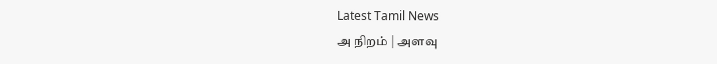Latest Tamil News
அ நிறம் | அளவு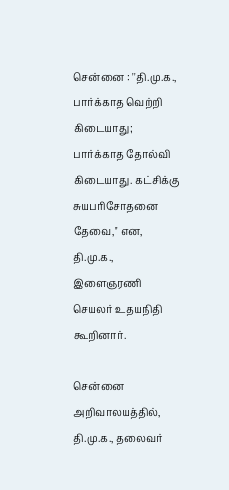சென்னை : ''தி.மு.க., பார்க்காத வெற்றி கிடையாது; பார்க்காத தோல்வி கிடையாது. கட்சிக்கு சுயபரிசோதனை தேவை,'' என, தி.மு.க., இளைஞரணி செயலர் உதயநிதி கூறினார்.

சென்னை அறிவாலயத்தில், தி.மு.க., தலைவர்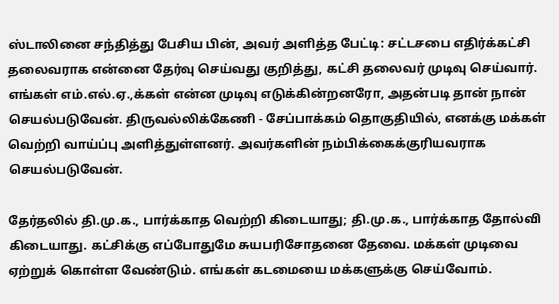ஸ்டாலினை சந்தித்து பேசிய பின், அவர் அளித்த பேட்டி: சட்டசபை எதிர்க்கட்சி தலைவராக என்னை தேர்வு செய்வது குறித்து, கட்சி தலைவர் முடிவு செய்வார். எங்கள் எம்.எல்.ஏ.,க்கள் என்ன முடிவு எடுக்கின்றனரோ, அதன்படி தான் நான் செயல்படுவேன். திருவல்லிக்கேணி - சேப்பாக்கம் தொகுதியில், எனக்கு மக்கள் வெற்றி வாய்ப்பு அளித்துள்ளனர். அவர்களின் நம்பிக்கைக்குரியவராக செயல்படுவேன்.

தேர்தலில் தி.மு.க., பார்க்காத வெற்றி கிடையாது; தி.மு.க., பார்க்காத தோல்வி கிடையாது. கட்சிக்கு எப்போதுமே சுயபரிசோதனை தேவை. மக்கள் முடிவை ஏற்றுக் கொள்ள வேண்டும். எங்கள் கடமையை மக்களுக்கு செய்வோம்.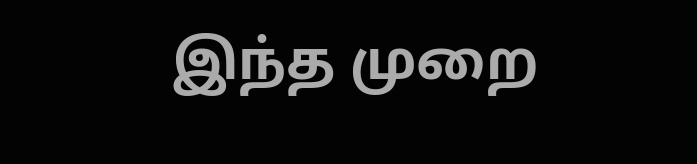இந்த முறை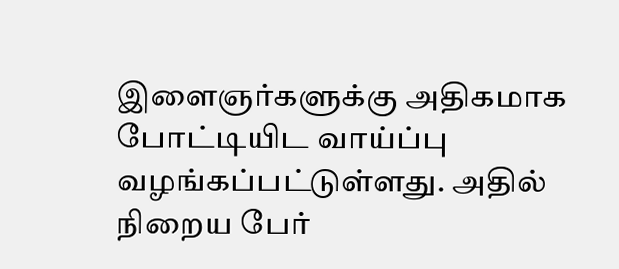இளைஞர்களுக்கு அதிகமாக போட்டியிட வாய்ப்பு வழங்கப்பட்டுள்ளது. அதில் நிறைய பேர்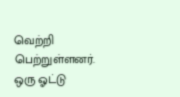வெற்றி பெற்றுள்ளனர். ஒரு ஓட்டு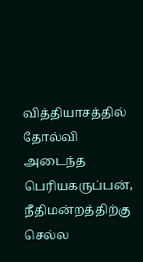வித்தியாசத்தில் தோல்வி அடைந்த பெரியகருப்பன், நீதிமன்றத்திற்கு செல்ல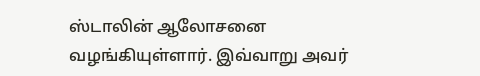ஸ்டாலின் ஆலோசனை வழங்கியுள்ளார். இவ்வாறு அவர்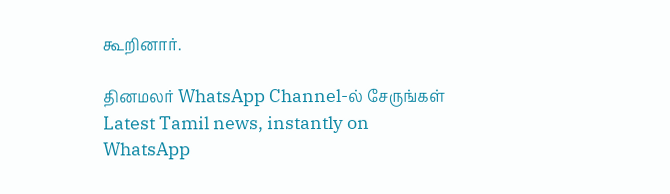கூறினார்.

தினமலர் WhatsApp Channel-ல் சேருங்கள்
Latest Tamil news, instantly on WhatsApp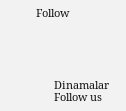Follow





      Dinamalar
      Follow us